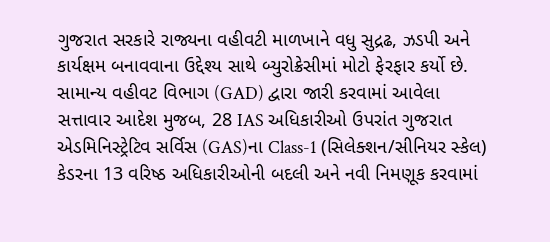ગુજરાત સરકારે રાજ્યના વહીવટી માળખાને વધુ સુદ્રઢ, ઝડપી અને કાર્યક્ષમ બનાવવાના ઉદ્દેશ્ય સાથે બ્યુરોક્રેસીમાં મોટો ફેરફાર કર્યો છે. સામાન્ય વહીવટ વિભાગ (GAD) દ્વારા જારી કરવામાં આવેલા સત્તાવાર આદેશ મુજબ, 28 IAS અધિકારીઓ ઉપરાંત ગુજરાત એડમિનિસ્ટ્રેટિવ સર્વિસ (GAS)ના Class-1 (સિલેક્શન/સીનિયર સ્કેલ) કેડરના 13 વરિષ્ઠ અધિકારીઓની બદલી અને નવી નિમણૂક કરવામાં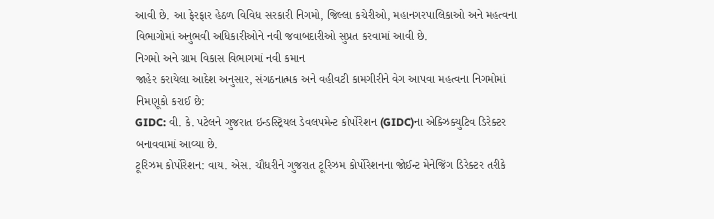આવી છે. આ ફેરફાર હેઠળ વિવિધ સરકારી નિગમો, જિલ્લા કચેરીઓ, મહાનગરપાલિકાઓ અને મહત્વના વિભાગોમાં અનુભવી અધિકારીઓને નવી જવાબદારીઓ સુપ્રત કરવામાં આવી છે.
નિગમો અને ગ્રામ વિકાસ વિભાગમાં નવી કમાન
જાહેર કરાયેલા આદેશ અનુસાર, સંગઠનાત્મક અને વહીવટી કામગીરીને વેગ આપવા મહત્વના નિગમોમાં નિમણૂકો કરાઈ છે:
GIDC: વી. કે. પટેલને ગુજરાત ઇન્ડસ્ટ્રિયલ ડેવલપમેન્ટ કોર્પોરેશન (GIDC)ના એક્ઝિક્યુટિવ ડિરેક્ટર બનાવવામાં આવ્યા છે.
ટૂરિઝમ કોર્પોરેશન: વાય. એસ. ચૌધરીને ગુજરાત ટૂરિઝમ કોર્પોરેશનના જોઈન્ટ મેનેજિંગ ડિરેક્ટર તરીકે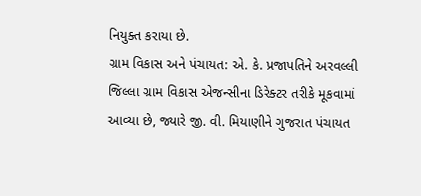નિયુક્ત કરાયા છે.
ગ્રામ વિકાસ અને પંચાયત: એ. કે. પ્રજાપતિને અરવલ્લી જિલ્લા ગ્રામ વિકાસ એજન્સીના ડિરેક્ટર તરીકે મૂકવામાં આવ્યા છે, જ્યારે જી. વી. મિયાણીને ગુજરાત પંચાયત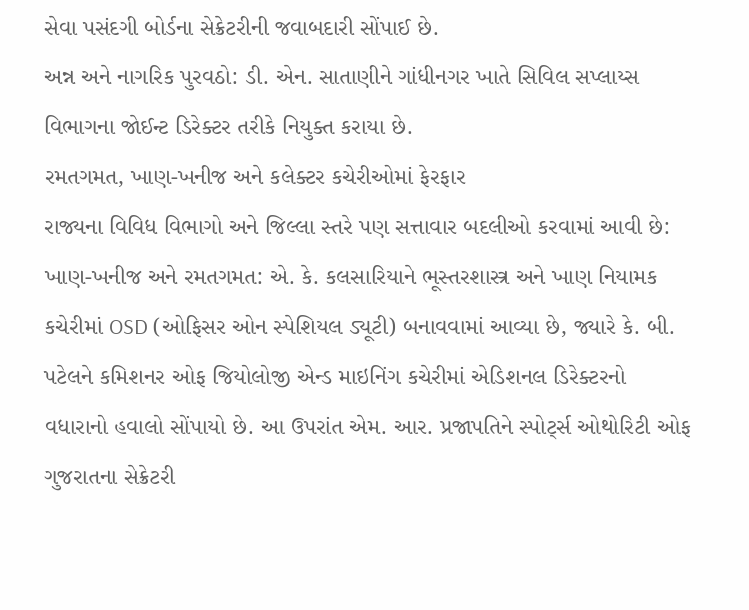સેવા પસંદગી બોર્ડના સેક્રેટરીની જવાબદારી સોંપાઈ છે.
અન્ન અને નાગરિક પુરવઠો: ડી. એન. સાતાણીને ગાંધીનગર ખાતે સિવિલ સપ્લાય્સ વિભાગના જોઈન્ટ ડિરેક્ટર તરીકે નિયુક્ત કરાયા છે.
રમતગમત, ખાણ-ખનીજ અને કલેક્ટર કચેરીઓમાં ફેરફાર
રાજ્યના વિવિધ વિભાગો અને જિલ્લા સ્તરે પણ સત્તાવાર બદલીઓ કરવામાં આવી છે:
ખાણ-ખનીજ અને રમતગમત: એ. કે. કલસારિયાને ભૂસ્તરશાસ્ત્ર અને ખાણ નિયામક કચેરીમાં OSD (ઓફિસર ઓન સ્પેશિયલ ડ્યૂટી) બનાવવામાં આવ્યા છે, જ્યારે કે. બી. પટેલને કમિશનર ઓફ જિયોલોજી એન્ડ માઇનિંગ કચેરીમાં એડિશનલ ડિરેક્ટરનો વધારાનો હવાલો સોંપાયો છે. આ ઉપરાંત એમ. આર. પ્રજાપતિને સ્પોર્ટ્સ ઓથોરિટી ઓફ ગુજરાતના સેક્રેટરી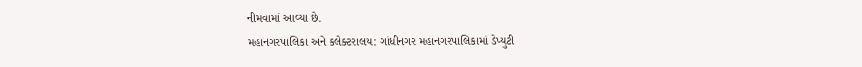નીમવામાં આવ્યા છે.
મહાનગરપાલિકા અને કલેક્ટરાલય: ગાંધીનગર મહાનગરપાલિકામાં ડેપ્યુટી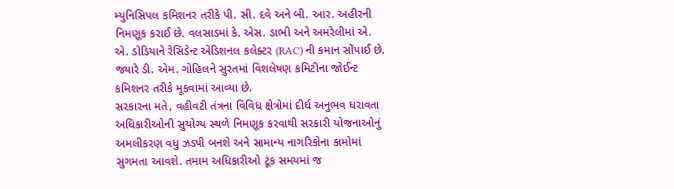મ્યુનિસિપલ કમિશનર તરીકે પી. સી. દવે અને બી. આર. અહીરની નિમણૂક કરાઈ છે. વલસાડમાં કે. એસ. ડાભી અને અમરેલીમાં એ. એ. ડોડિયાને રેસિડેન્ટ એડિશનલ કલેક્ટર (RAC) ની કમાન સોંપાઈ છે. જ્યારે ડી. એમ. ગોહિલને સુરતમાં વિશલેષણ કમિટીના જોઈન્ટ કમિશનર તરીકે મૂકવામાં આવ્યા છે.
સરકારના મતે, વહીવટી તંત્રના વિવિધ ક્ષેત્રોમાં દીર્ઘ અનુભવ ધરાવતા અધિકારીઓની સુયોગ્ય સ્થળે નિમણૂક કરવાથી સરકારી યોજનાઓનું અમલીકરણ વધુ ઝડપી બનશે અને સામાન્ય નાગરિકોના કામોમાં સુગમતા આવશે. તમામ અધિકારીઓ ટૂંક સમયમાં જ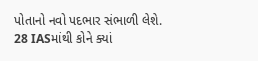પોતાનો નવો પદભાર સંભાળી લેશે.
28 IASમાંથી કોને ક્યાં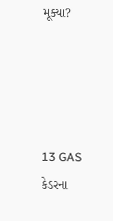મૂક્યા?




13 GAS કેડરના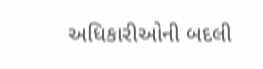અધિકારીઓની બદલી